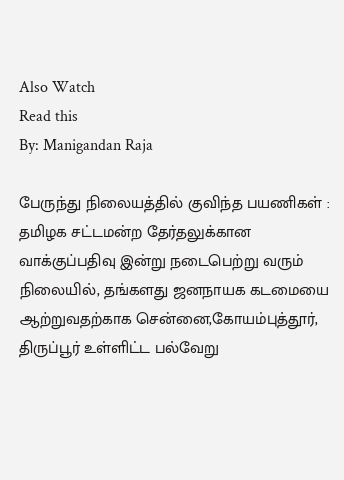Also Watch
Read this
By: Manigandan Raja

பேருந்து நிலையத்தில் குவிந்த பயணிகள் :
தமிழக சட்டமன்ற தேர்தலுக்கான வாக்குப்பதிவு இன்று நடைபெற்று வரும் நிலையில், தங்களது ஜனநாயக கடமையை ஆற்றுவதற்காக சென்னை,கோயம்புத்தூர், திருப்பூர் உள்ளிட்ட பல்வேறு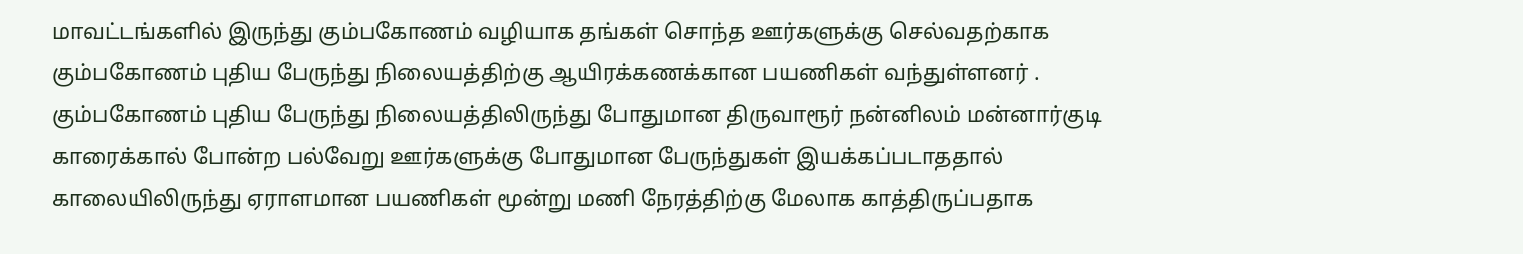மாவட்டங்களில் இருந்து கும்பகோணம் வழியாக தங்கள் சொந்த ஊர்களுக்கு செல்வதற்காக கும்பகோணம் புதிய பேருந்து நிலையத்திற்கு ஆயிரக்கணக்கான பயணிகள் வந்துள்ளனர் .
கும்பகோணம் புதிய பேருந்து நிலையத்திலிருந்து போதுமான திருவாரூர் நன்னிலம் மன்னார்குடி காரைக்கால் போன்ற பல்வேறு ஊர்களுக்கு போதுமான பேருந்துகள் இயக்கப்படாததால் காலையிலிருந்து ஏராளமான பயணிகள் மூன்று மணி நேரத்திற்கு மேலாக காத்திருப்பதாக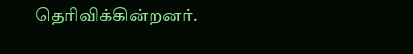தெரிவிக்கின்றனர்.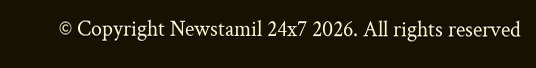© Copyright Newstamil 24x7 2026. All rights reserved